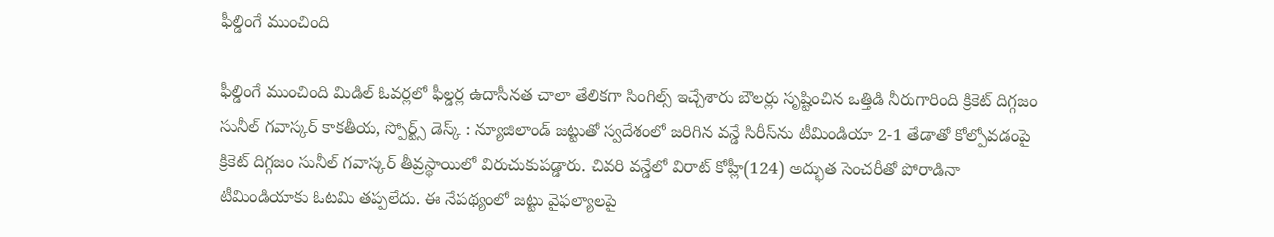ఫీల్డింగే ముంచింది

ఫీల్డింగే ముంచింది మిడిల్ ఓవర్లలో ఫీల్డర్ల ఉదాసీనత చాలా తేలికగా సింగిల్స్ ఇచ్చేశారు బౌలర్లు సృష్టించిన ఒత్తిడి నీరుగారింది క్రికెట్ దిగ్గజం సునీల్ గవాస్కర్ కాక‌తీయ‌, స్పోర్ట్స్ డెస్క్ : న్యూజిలాండ్ జట్టుతో స్వదేశంలో జరిగిన వన్డే సిరీస్‌ను టీమిండియా 2-1 తేడాతో కోల్పోవడంపై క్రికెట్ దిగ్గజం సునీల్ గవాస్కర్ తీవ్రస్థాయిలో విరుచుకుపడ్డారు. చివరి వన్డేలో విరాట్ కోహ్లీ(124) అద్భుత సెంచరీతో పోరాడినా టీమిండియాకు ఓటమి తప్పలేదు. ఈ నేపథ్యంలో జట్టు వైఫల్యాలపై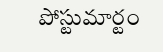పోస్టుమార్టం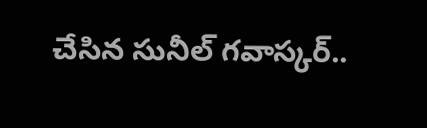చేసిన సునీల్ గవాస్కర్..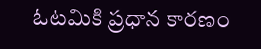ఓటమికి ప్రధాన కారణం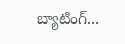బ్యాటింగ్...